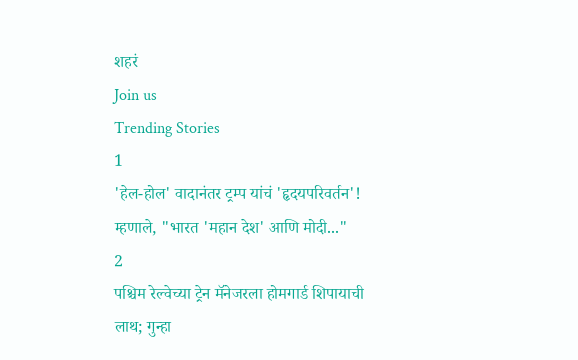शहरं
Join us
Trending Stories
1
'हेल-होल' वादानंतर ट्रम्प यांचं 'हृदयपरिवर्तन'! म्हणाले, "भारत 'महान देश' आणि मोदी..."
2
पश्चिम रेल्वेच्या ट्रेन मॅनेजरला होमगार्ड शिपायाची लाथ; गुन्हा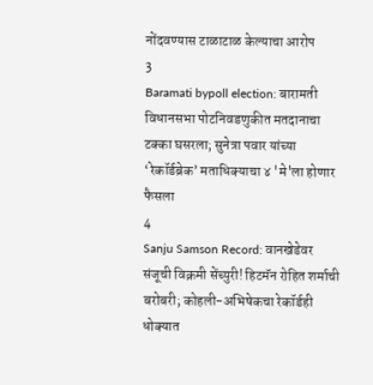नोंदवण्यास टाळाटाळ केल्याचा आरोप
3
Baramati bypoll election: बारामती विधानसभा पोटनिवडणुकीत मतदानाचा टक्का घसरला; सुनेत्रा पवार यांच्या ‘रेकॉर्डब्रेक’ मताधिक्याचा ४ 'मे'ला होणार फैसला
4
Sanju Samson Record: वानखेडेवर संजूची विक्रमी सेंच्युरी! हिटमॅन रोहित शर्माची बरोबरी; कोहली-अभिषेकचा रेकॉर्डही धोक्यात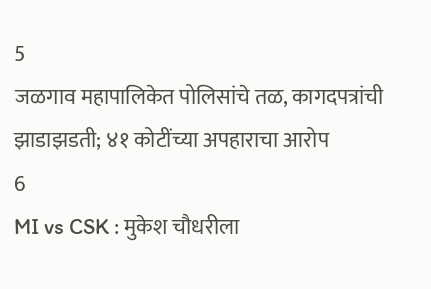5
जळगाव महापालिकेत पोलिसांचे तळ, कागदपत्रांची झाडाझडती; ४१ कोटींच्या अपहाराचा आरोप
6
MI vs CSK : मुकेश चौधरीला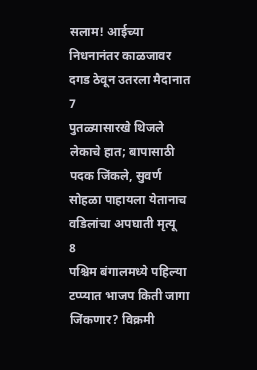सलाम! आईच्या निधनानंतर काळजावर दगड ठेवून उतरला मैदानात
7
पुतळ्यासारखे थिजले लेकाचे हात; बापासाठी पदक जिंकले, सुवर्ण सोहळा पाहायला येतानाच वडिलांचा अपघाती मृत्यू
8
पश्चिम बंगालमध्ये पहिल्या टप्प्यात भाजप किती जागा जिंकणार? विक्रमी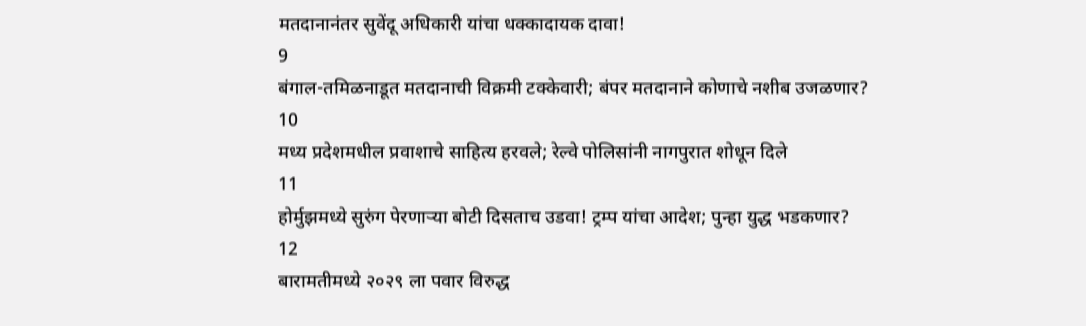मतदानानंतर सुवेंदू अधिकारी यांचा धक्कादायक दावा!
9
बंगाल-तमिळनाडूत मतदानाची विक्रमी टक्केवारी; बंपर मतदानाने कोणाचे नशीब उजळणार?
10
मध्य प्रदेशमधील प्रवाशाचे साहित्य हरवले; रेल्वे पोलिसांनी नागपुरात शोधून दिले
11
होर्मुझमध्ये सुरुंग पेरणाऱ्या बोटी दिसताच उडवा! ट्रम्प यांचा आदेश; पुन्हा युद्ध भडकणार?
12
बारामतीमध्ये २०२९ ला पवार विरुद्ध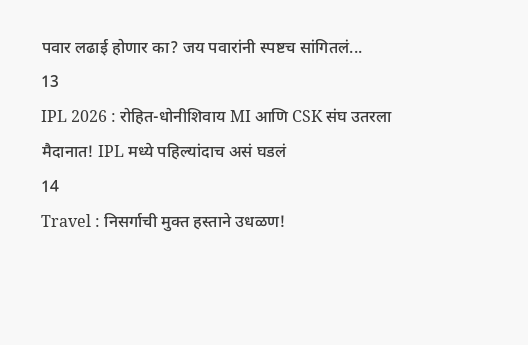पवार लढाई होणार का? जय पवारांनी स्पष्टच सांगितलं...
13
IPL 2026 : रोहित-धोनीशिवाय MI आणि CSK संघ उतरला मैदानात! IPL मध्ये पहिल्यांदाच असं घडलं
14
Travel : निसर्गाची मुक्त हस्ताने उधळण!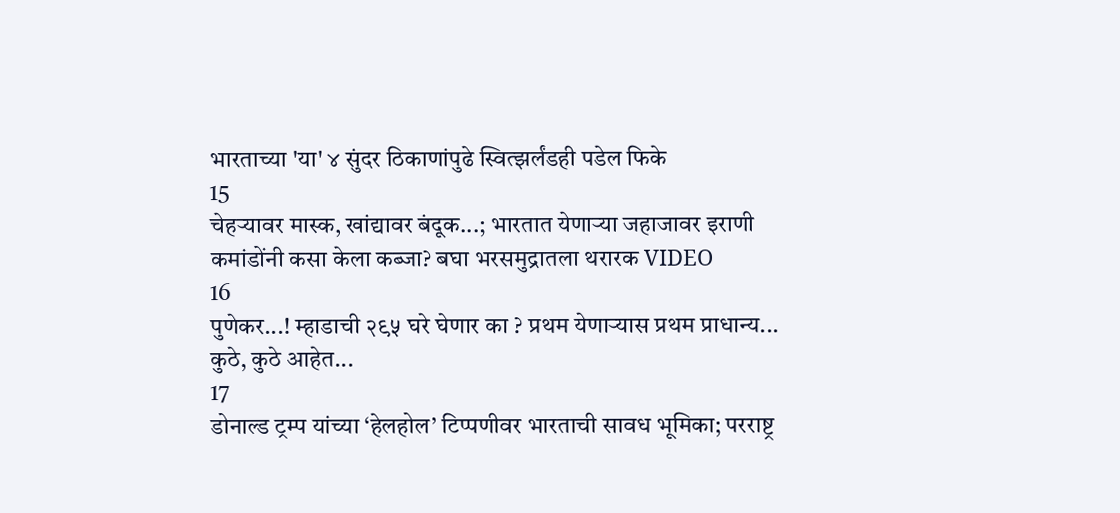भारताच्या 'या' ४ सुंदर ठिकाणांपुढे स्वित्झर्लंडही पडेल फिके
15
चेहऱ्यावर मास्क, खांद्यावर बंदूक...; भारतात येणाऱ्या जहाजावर इराणी कमांडोंनी कसा केला कब्जा? बघा भरसमुद्रातला थरारक VIDEO
16
पुणेकर...! म्हाडाची २९५ घरे घेणार का ? प्रथम येणाऱ्यास प्रथम प्राधान्य... कुठे, कुठे आहेत...
17
डोनाल्ड ट्रम्प यांच्या ‘हेलहोल’ टिप्पणीवर भारताची सावध भूमिका; परराष्ट्र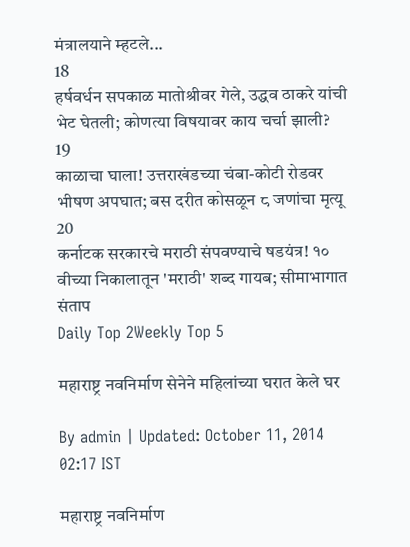मंत्रालयाने म्हटले...
18
हर्षवर्धन सपकाळ मातोश्रीवर गेले, उद्धव ठाकरे यांची भेट घेतली; कोणत्या विषयावर काय चर्चा झाली?
19
काळाचा घाला! उत्तराखंडच्या चंबा-कोटी रोडवर भीषण अपघात; बस दरीत कोसळून ८ जणांचा मृत्यू
20
कर्नाटक सरकारचे मराठी संपवण्याचे षडयंत्र! १० वीच्या निकालातून 'मराठी' शब्द गायब; सीमाभागात संताप
Daily Top 2Weekly Top 5

महाराष्ट्र नवनिर्माण सेनेने महिलांच्या घरात केले घर

By admin | Updated: October 11, 2014 02:17 IST

महाराष्ट्र नवनिर्माण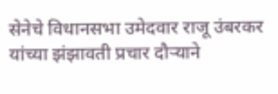सेनेचे विधानसभा उमेदवार राजू उंबरकर यांच्या झंझावती प्रचार दौऱ्याने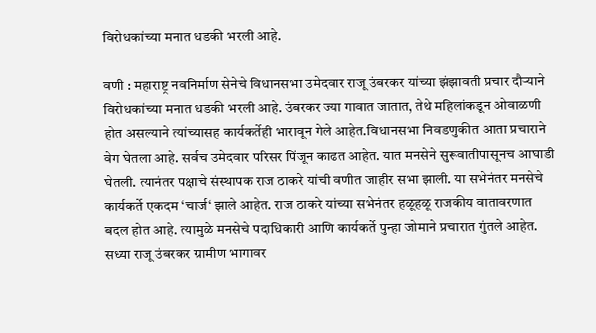विरोधकांच्या मनात धडकी भरली आहे.

वणी : महाराष्ट्र नवनिर्माण सेनेचे विधानसभा उमेदवार राजू उंबरकर यांच्या झंझावती प्रचार दौऱ्याने विरोधकांच्या मनात धडकी भरली आहे. उंबरकर ज्या गावात जातात, तेथे महिलांकडून ओवाळणी होत असल्याने त्यांच्यासह कार्यकर्तेही भारावून गेले आहेत.विधानसभा निवडणुकीत आता प्रचाराने वेग घेतला आहे. सर्वच उमेदवार परिसर पिंजून काढत आहेत. यात मनसेने सुरूवातीपासूनच आघाडी घेतली. त्यानंतर पक्षाचे संस्थापक राज ठाकरे यांची वणीत जाहीर सभा झाली. या सभेनंतर मनसेचे कार्यकर्ते एकदम ‘चार्ज‘ झाले आहेत. राज ठाकरे यांच्या सभेनंतर हळूहळू राजकीय वातावरणात बदल होत आहे. त्यामुळे मनसेचे पदाधिकारी आणि कार्यकर्ते पुन्हा जोमाने प्रचारात गुंतले आहेत. सध्या राजू उंबरकर ग्रामीण भागावर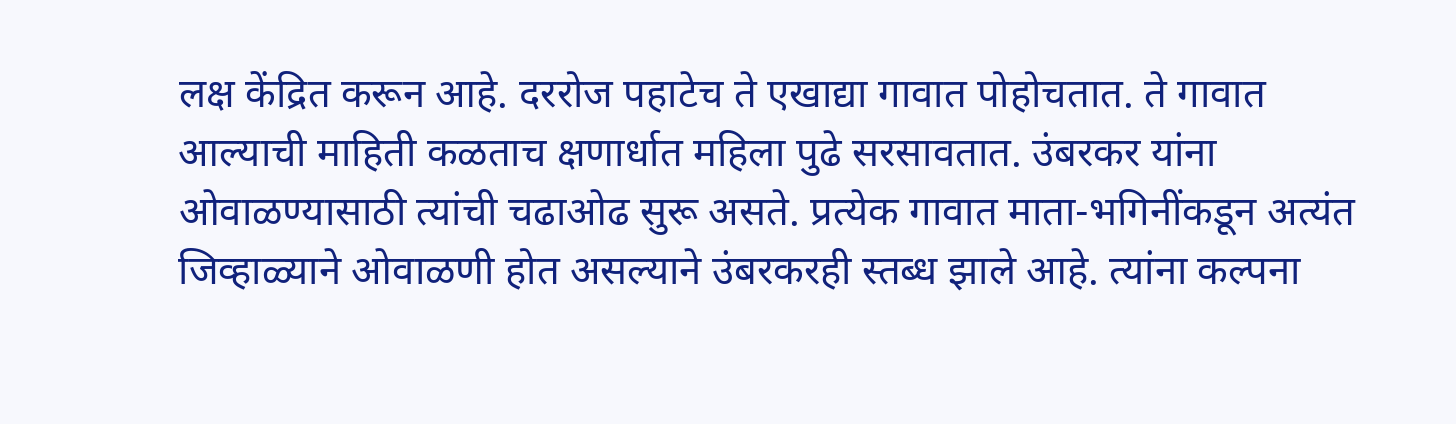लक्ष केंद्रित करून आहे. दररोज पहाटेच ते एखाद्या गावात पोहोचतात. ते गावात आल्याची माहिती कळताच क्षणार्धात महिला पुढे सरसावतात. उंबरकर यांना ओवाळण्यासाठी त्यांची चढाओढ सुरू असते. प्रत्येक गावात माता-भगिनींकडून अत्यंत जिव्हाळ्याने ओवाळणी होत असल्याने उंबरकरही स्तब्ध झाले आहे. त्यांना कल्पना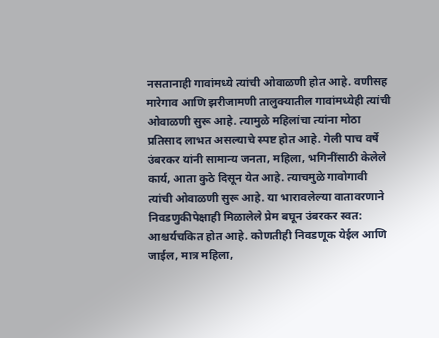नसतानाही गावांमध्ये त्यांची ओवाळणी होत आहे. वणीसह मारेगाव आणि झरीजामणी तालुक्यातील गावांमध्येही त्यांची ओवाळणी सुरू आहे. त्यामुळे महिलांचा त्यांना मोठा प्रतिसाद लाभत असल्याचे स्पष्ट होत आहे. गेली पाच वर्षे उंबरकर यांनी सामान्य जनता, महिला, भगिनींसाठी केलेले कार्य, आता कुठे दिसून येत आहे. त्याचमुळे गावोगावी त्यांची ओवाळणी सुरू आहे. या भारावलेल्या वातावरणाने निवडणुकीपेक्षाही मिळालेले प्रेम बघून उंबरकर स्वत: आश्चर्यचकित होत आहे. कोणतीही निवडणूक येईल आणि जाईल, मात्र महिला,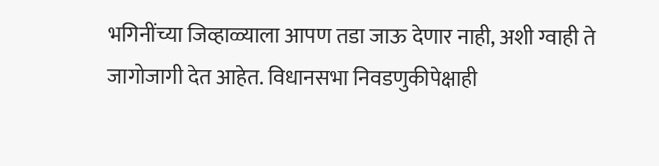भगिनींच्या जिव्हाळ्याला आपण तडा जाऊ देणार नाही, अशी ग्वाही ते जागोजागी देत आहेत. विधानसभा निवडणुकीपेक्षाही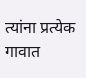त्यांना प्रत्येक गावात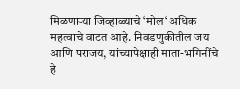मिळणाऱ्या जिव्हाळ्याचे ‘मोल‘ अधिक महत्वाचे वाटत आहे. निवडणुकीतील जय आणि पराजय, यांच्यापेक्षाही माता-भगिनींचे हे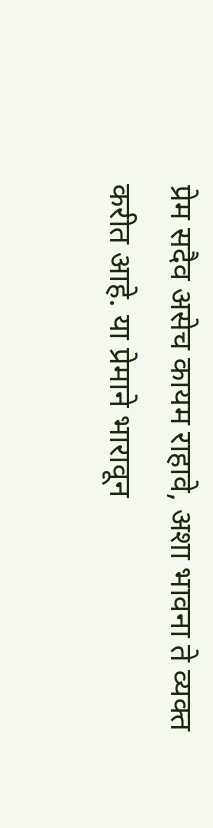प्रेम सदैव असेच कायम राहावे, अशा भावना ते व्यक्त करीत आहे. या प्रेमाने भारावून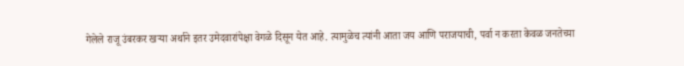गेलेले राजू उंबरकर खऱ्या अर्थाने इतर उमेदवारांपेक्षा वेगळे दिसून येत आहे. त्यामुळेच त्यांनी आता जय आणि पराजयाची, पर्वा न करता केवळ जनतेच्या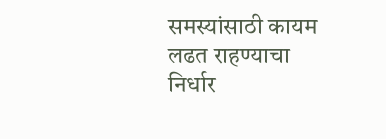समस्यांसाठी कायम लढत राहण्याचा निर्धार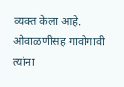व्यक्त केला आहे. ओवाळणीसह गावोगावी त्यांना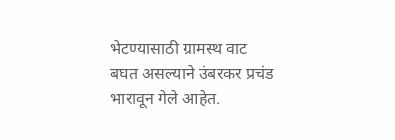भेटण्यासाठी ग्रामस्थ वाट बघत असल्याने उंबरकर प्रचंड भारावून गेले आहेत.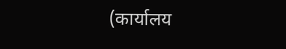(कार्यालय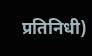प्रतिनिधी)